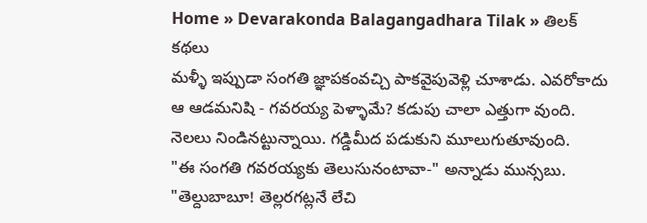Home » Devarakonda Balagangadhara Tilak » తిలక్ కథలు
మళ్ళీ ఇప్పుడా సంగతి జ్ఞాపకంవచ్చి పాకవైపువెళ్లి చూశాడు. ఎవరోకాదు ఆ ఆడమనిషి - గవరయ్య పెళ్ళామే? కడుపు చాలా ఎత్తుగా వుంది. నెలలు నిండినట్టున్నాయి. గడ్డిమీద పడుకుని మూలుగుతూవుంది.
"ఈ సంగతి గవరయ్యకు తెలుసునంటావా-" అన్నాడు మున్సబు.
"తెల్దుబాబూ! తెల్లరగట్లనే లేచి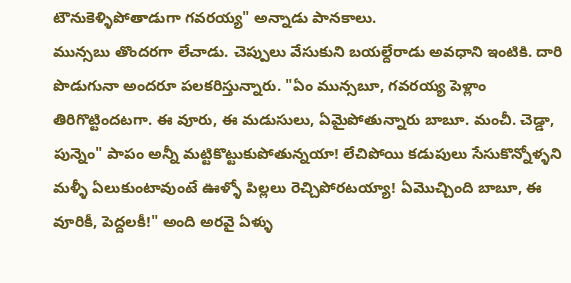టౌనుకెళ్ళిపోతాడుగా గవరయ్య" అన్నాడు పానకాలు.
మున్సబు తొందరగా లేచాడు. చెప్పులు వేసుకుని బయల్దేరాడు అవధాని ఇంటికి. దారి పొడుగునా అందరూ పలకరిస్తున్నారు. "ఏం మున్సబూ, గవరయ్య పెళ్లాం తిరిగొట్టిందటగా. ఈ వూరు, ఈ మడుసులు, ఏమైపోతున్నారు బాబూ. మంచీ. చెడ్డా, పున్నెం" పాపం అన్నీ మట్టికొట్టుకుపోతున్నయా! లేచిపోయి కడుపులు సేసుకొన్నోళ్ళని మళ్ళీ ఏలుకుంటావుంటే ఊళ్ళో పిల్లలు రెచ్చిపోరటయ్యా! ఏమొచ్చింది బాబూ, ఈ వూరికీ, పెద్దలకీ!" అంది అరవై ఏళ్ళు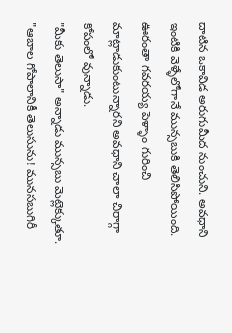దాటిన ఒకావిడ అరుగుమీద నుంచుని. అవధాని ఇంటికి వెళ్ళేలోగానే మున్సబుకి తెలిసిపోయింది. ఊరంతా గవరయ్య పెళ్ళాం గురించి మాట్లాడుకుంటున్నారని అవధాని చాలా చిరాగ్గా కోపంలో వున్నాడు.
"మీకు తెలుసా" అన్నాడు మున్సబు మెట్లెక్కుతూ.
"ఆబాల గోపాలానికీ తెలుసును! మునసబుగిరీ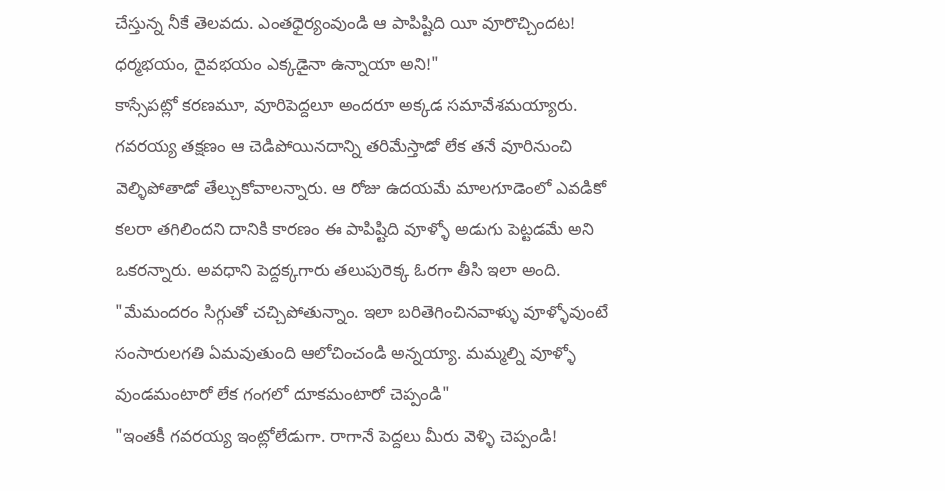చేస్తున్న నీకే తెలవదు. ఎంతధైర్యంవుండి ఆ పాపిష్టిది యీ వూరొచ్చిందట! ధర్మభయం, దైవభయం ఎక్కడైనా ఉన్నాయా అని!"
కాస్సేపట్లో కరణమూ, వూరిపెద్దలూ అందరూ అక్కడ సమావేశమయ్యారు. గవరయ్య తక్షణం ఆ చెడిపోయినదాన్ని తరిమేస్తాడో లేక తనే వూరినుంచి వెల్ళిపోతాడో తేల్చుకోవాలన్నారు. ఆ రోజు ఉదయమే మాలగూడెంలో ఎవడికో కలరా తగిలిందని దానికి కారణం ఈ పాపిష్టిది వూళ్ళో అడుగు పెట్టడమే అని ఒకరన్నారు. అవధాని పెద్దక్కగారు తలుపురెక్క ఓరగా తీసి ఇలా అంది. "మేమందరం సిగ్గుతో చచ్చిపోతున్నాం. ఇలా బరితెగించినవాళ్ళు వూళ్ళోవుంటే సంసారులగతి ఏమవుతుంది ఆలోచించండి అన్నయ్యా. మమ్మల్ని వూళ్ళో వుండమంటారో లేక గంగలో దూకమంటారో చెప్పండి"
"ఇంతకీ గవరయ్య ఇంట్లోలేడుగా. రాగానే పెద్దలు మీరు వెళ్ళి చెప్పండి!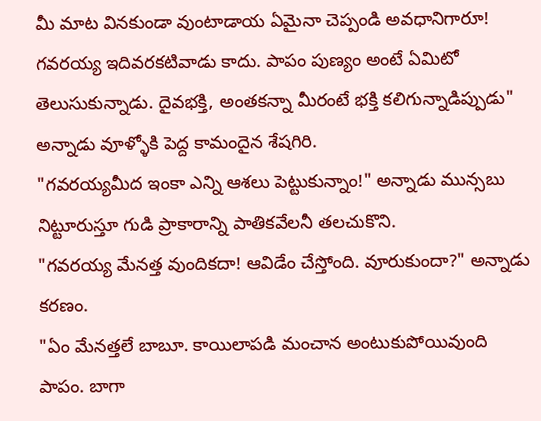మీ మాట వినకుండా వుంటాడాయ ఏమైనా చెప్పండి అవధానిగారూ! గవరయ్య ఇదివరకటివాడు కాదు. పాపం పుణ్యం అంటే ఏమిటో తెలుసుకున్నాడు. దైవభక్తి, అంతకన్నా మీరంటే భక్తి కలిగున్నాడిప్పుడు" అన్నాడు వూళ్ళోకి పెద్ద కామందైన శేషగిరి.
"గవరయ్యమీద ఇంకా ఎన్ని ఆశలు పెట్టుకున్నాం!" అన్నాడు మున్సబు నిట్టూరుస్తూ గుడి ప్రాకారాన్ని పాతికవేలనీ తలచుకొని.
"గవరయ్య మేనత్త వుందికదా! ఆవిడేం చేస్తోంది. వూరుకుందా?" అన్నాడు కరణం.
"ఏం మేనత్తలే బాబూ. కాయిలాపడి మంచాన అంటుకుపోయివుంది పాపం. బాగా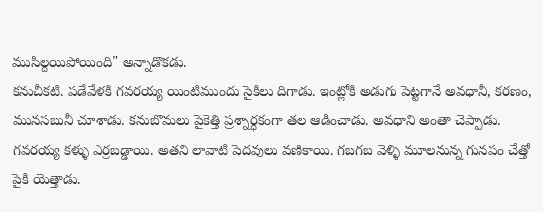ముసిల్దయిపోయింది" అన్నాడొకడు.
కనుచీకటి. పడేవేళకి గవరయ్య యింటిముందు సైకిలు దిగాడు. ఇంట్లోకి అడుగు పెట్టగానే అవధానీ, కరణం, మునసబునీ చూశాడు. కనుబొమలు పైకెత్తి ప్రశ్నార్ధకంగా తల ఆడించాడు. అవధాని అంతా చెప్పాడు. గవరయ్య కళ్ళు ఎర్రబడ్డాయి. అతని లావాటి పెదవులు వణికాయి. గబగబ వెళ్ళి మూలనున్న గునపం చేత్తో పైకి యెత్తాడు.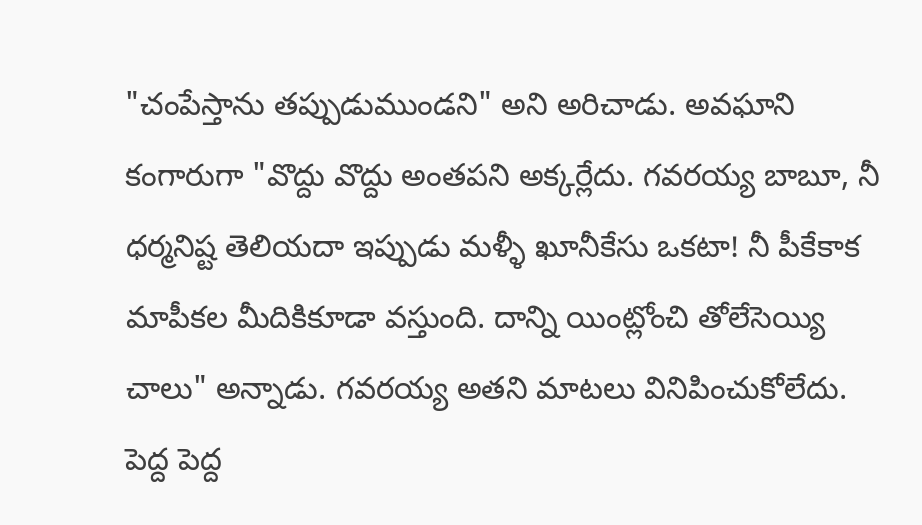"చంపేస్తాను తప్పుడుముండని" అని అరిచాడు. అవఘాని కంగారుగా "వొద్దు వొద్దు అంతపని అక్కర్లేదు. గవరయ్య బాబూ, నీ ధర్మనిష్ట తెలియదా ఇప్పుడు మళ్ళీ ఖూనీకేసు ఒకటా! నీ పీకేకాక మాపీకల మీదికికూడా వస్తుంది. దాన్ని యింట్లోంచి తోలేసెయ్యి చాలు" అన్నాడు. గవరయ్య అతని మాటలు వినిపించుకోలేదు. పెద్ద పెద్ద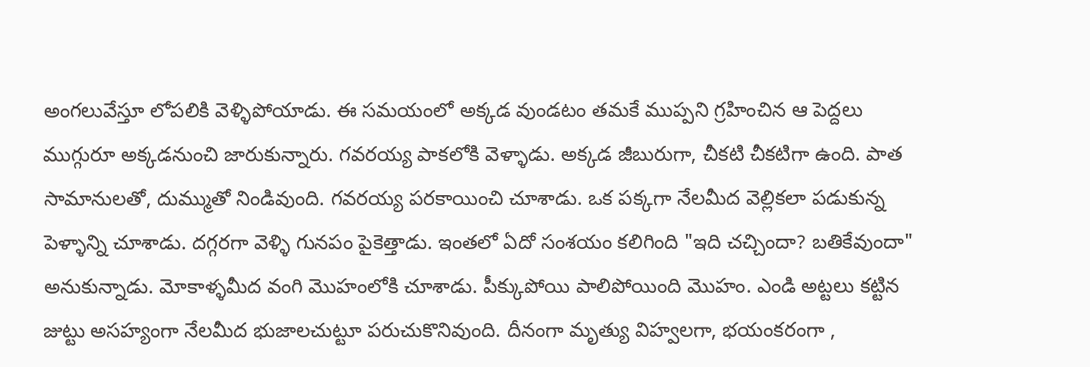అంగలువేస్తూ లోపలికి వెళ్ళిపోయాడు. ఈ సమయంలో అక్కడ వుండటం తమకే ముప్పని గ్రహించిన ఆ పెద్దలు ముగ్గురూ అక్కడనుంచి జారుకున్నారు. గవరయ్య పాకలోకి వెళ్ళాడు. అక్కడ జీబురుగా, చీకటి చీకటిగా ఉంది. పాత సామానులతో, దుమ్ముతో నిండివుంది. గవరయ్య పరకాయించి చూశాడు. ఒక పక్కగా నేలమీద వెల్లికలా పడుకున్న పెళ్ళాన్ని చూశాడు. దగ్గరగా వెళ్ళి గునపం పైకెత్తాడు. ఇంతలో ఏదో సంశయం కలిగింది "ఇది చచ్చిందా? బతికేవుందా" అనుకున్నాడు. మోకాళ్ళమీద వంగి మొహంలోకి చూశాడు. పీక్కుపోయి పాలిపోయింది మొహం. ఎండి అట్టలు కట్టిన జుట్టు అసహ్యంగా నేలమీద భుజాలచుట్టూ పరుచుకొనివుంది. దీనంగా మృత్యు విహ్వలగా, భయంకరంగా ,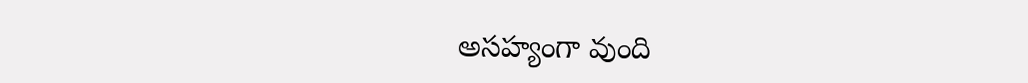అసహ్యంగా వుంది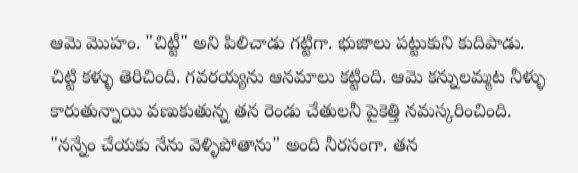ఆమె మొహం. "చిట్టీ" అని పిలిచాడు గట్టిగా. భుజాలు పట్టుకుని కుదిపాడు. చిట్టి కళ్ళు తెరిచింది. గవరయ్యను ఆనమాలు కట్టింది. ఆమె కన్నులమ్మట నీళ్ళు కారుతున్నాయి వణుకుతున్న తన రెండు చేతులనీ పైకెత్తి నమస్కరించింది. "నన్నేం చేయకు నేను వెళ్ళిపోతాను" అంది నీరసంగా. తన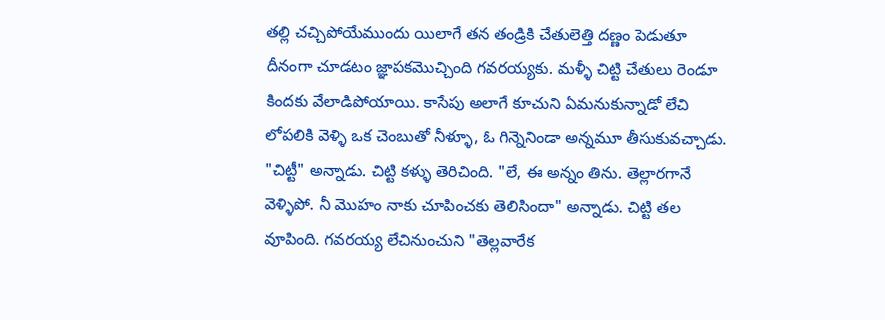తల్లి చచ్చిపోయేముందు యిలాగే తన తండ్రికి చేతులెత్తి దణ్ణం పెడుతూ దీనంగా చూడటం జ్ఞాపకమొచ్చింది గవరయ్యకు. మళ్ళీ చిట్టి చేతులు రెండూ కిందకు వేలాడిపోయాయి. కాసేపు అలాగే కూచుని ఏమనుకున్నాడో లేచి లోపలికి వెళ్ళి ఒక చెంబుతో నీళ్ళూ, ఓ గిన్నెనిండా అన్నమూ తీసుకువచ్చాడు. "చిట్టీ" అన్నాడు. చిట్టి కళ్ళు తెరిచింది. "లే, ఈ అన్నం తిను. తెల్లారగానే వెళ్ళిపో. నీ మొహం నాకు చూపించకు తెలిసిందా" అన్నాడు. చిట్టి తల వూపింది. గవరయ్య లేచినుంచుని "తెల్లవారేక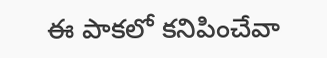ఈ పాకలో కనిపించేవా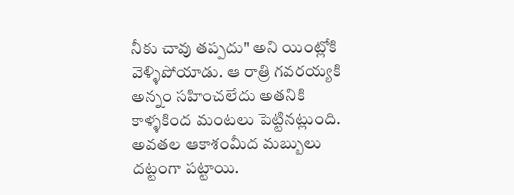నీకు చావు తప్పదు" అని యింట్లోకి వెళ్ళిపోయాడు. ఆ రాత్రి గవరయ్యకి అన్నం సహించలేదు అతనికి కాళ్ళకింద మంటలు పెట్టినట్లుంది. అవతల ఆకాశంమీద మబ్బులు దట్టంగా పట్టాయి.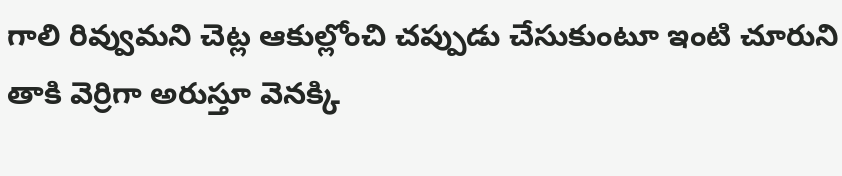గాలి రివ్వుమని చెట్ల ఆకుల్లోంచి చప్పుడు చేసుకుంటూ ఇంటి చూరుని తాకి వెర్రిగా అరుస్తూ వెనక్కి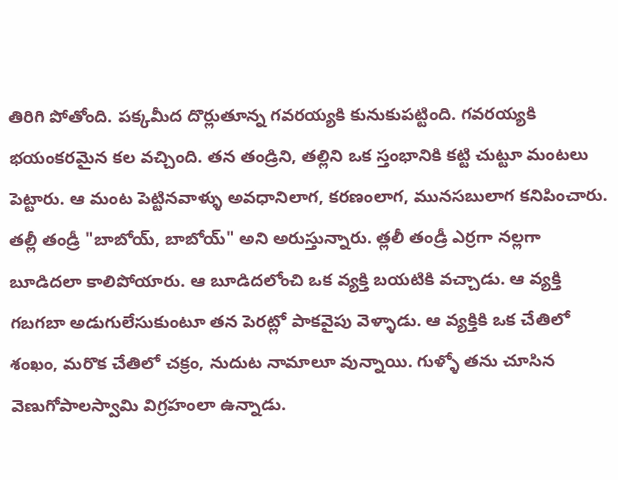తిరిగి పోతోంది. పక్కమీద దొర్లుతూన్న గవరయ్యకి కునుకుపట్టింది. గవరయ్యకి భయంకరమైన కల వచ్చింది. తన తండ్రిని, తల్లిని ఒక స్తంభానికి కట్టి చుట్టూ మంటలు పెట్టారు. ఆ మంట పెట్టినవాళ్ళు అవధానిలాగ, కరణంలాగ, మునసబులాగ కనిపించారు. తల్లీ తండ్రీ "బాబోయ్, బాబోయ్" అని అరుస్తున్నారు. త్లలీ తండ్రీ ఎర్రగా నల్లగా బూడిదలా కాలిపోయారు. ఆ బూడిదలోంచి ఒక వ్యక్తి బయటికి వచ్చాడు. ఆ వ్యక్తి గబగబా అడుగులేసుకుంటూ తన పెరట్లో పాకవైపు వెళ్ళాడు. ఆ వ్యక్తికి ఒక చేతిలో శంఖం, మరొక చేతిలో చక్రం, నుదుట నామాలూ వున్నాయి. గుళ్ళో తను చూసిన వెణుగోపాలస్వామి విగ్రహంలా ఉన్నాడు.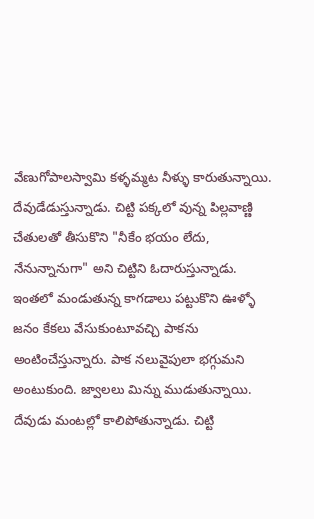వేణుగోపాలస్వామి కళ్ళమ్మట నీళ్ళు కారుతున్నాయి. దేవుడేడుస్తున్నాడు. చిట్టి పక్కలో వున్న పిల్లవాణ్ణి చేతులతో తీసుకొని "నీకేం భయం లేదు, నేనున్నానుగా" అని చిట్టిని ఓదారుస్తున్నాడు. ఇంతలో మండుతున్న కాగడాలు పట్టుకొని ఊళ్ళో జనం కేకలు వేసుకుంటూవచ్చి పాకను అంటించేస్తున్నారు. పాక నలువైపులా భగ్గుమని అంటుకుంది. జ్వాలలు మిన్ను ముడుతున్నాయి. దేవుడు మంటల్లో కాలిపోతున్నాడు. చిట్టి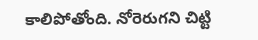కాలిపోతోంది. నోరెరుగని చిట్టి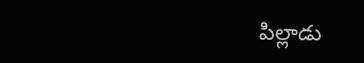పిల్లాడు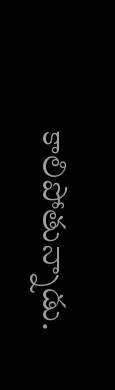కాలిపోతున్నాడు.